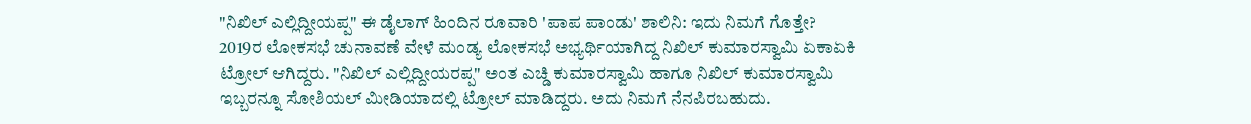"ನಿಖಿಲ್ ಎಲ್ಲಿದ್ದೀಯಪ್ಪ" ಈ ಡೈಲಾಗ್ ಹಿಂದಿನ ರೂವಾರಿ 'ಪಾಪ ಪಾಂಡು' ಶಾಲಿನಿ: ಇದು ನಿಮಗೆ ಗೊತ್ತೇ?
2019ರ ಲೋಕಸಭೆ ಚುನಾವಣೆ ವೇಳೆ ಮಂಡ್ಯ ಲೋಕಸಭೆ ಅಭ್ಯರ್ಥಿಯಾಗಿದ್ದ ನಿಖಿಲ್ ಕುಮಾರಸ್ವಾಮಿ ಏಕಾಏಕಿ ಟ್ರೋಲ್ ಆಗಿದ್ದರು. "ನಿಖಿಲ್ ಎಲ್ಲಿದ್ದೀಯರಪ್ಪ" ಅಂತ ಎಚ್ಡಿ ಕುಮಾರಸ್ವಾಮಿ ಹಾಗೂ ನಿಖಿಲ್ ಕುಮಾರಸ್ವಾಮಿ ಇಬ್ಬರನ್ನೂ ಸೋಶಿಯಲ್ ಮೀಡಿಯಾದಲ್ಲಿ ಟ್ರೋಲ್ ಮಾಡಿದ್ದರು. ಅದು ನಿಮಗೆ ನೆನಪಿರಬಹುದು.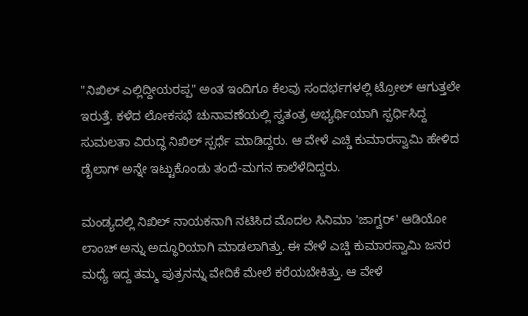"ನಿಖಿಲ್ ಎಲ್ಲಿದ್ದೀಯರಪ್ಪ" ಅಂತ ಇಂದಿಗೂ ಕೆಲವು ಸಂದರ್ಭಗಳಲ್ಲಿ ಟ್ರೋಲ್ ಆಗುತ್ತಲೇ ಇರುತ್ತೆ. ಕಳೆದ ಲೋಕಸಭೆ ಚುನಾವಣೆಯಲ್ಲಿ ಸ್ವತಂತ್ರ ಅಭ್ಯರ್ಥಿಯಾಗಿ ಸ್ಪರ್ಧಿಸಿದ್ದ ಸುಮಲತಾ ವಿರುದ್ಧ ನಿಖಿಲ್ ಸ್ಪರ್ಧೆ ಮಾಡಿದ್ದರು. ಆ ವೇಳೆ ಎಚ್ಡಿ ಕುಮಾರಸ್ವಾಮಿ ಹೇಳಿದ ಡೈಲಾಗ್ ಅನ್ನೇ ಇಟ್ಟುಕೊಂಡು ತಂದೆ-ಮಗನ ಕಾಲೆಳೆದಿದ್ದರು.

ಮಂಡ್ಯದಲ್ಲಿ ನಿಖಿಲ್ ನಾಯಕನಾಗಿ ನಟಿಸಿದ ಮೊದಲ ಸಿನಿಮಾ 'ಜಾಗ್ವರ್' ಆಡಿಯೋ ಲಾಂಚ್ ಅನ್ನು ಅದ್ಧೂರಿಯಾಗಿ ಮಾಡಲಾಗಿತ್ತು. ಈ ವೇಳೆ ಎಚ್ಡಿ ಕುಮಾರಸ್ವಾಮಿ ಜನರ ಮಧ್ಯೆ ಇದ್ದ ತಮ್ಮ ಪುತ್ರನನ್ನು ವೇದಿಕೆ ಮೇಲೆ ಕರೆಯಬೇಕಿತ್ತು. ಆ ವೇಳೆ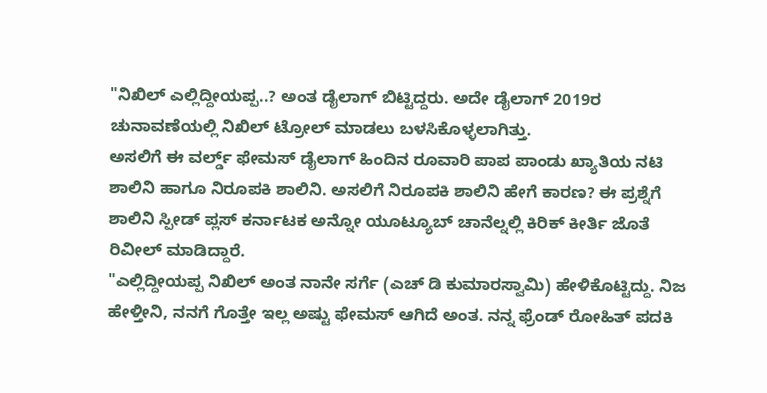"ನಿಖಿಲ್ ಎಲ್ಲಿದ್ದೀಯಪ್ಪ..? ಅಂತ ಡೈಲಾಗ್ ಬಿಟ್ಟಿದ್ದರು. ಅದೇ ಡೈಲಾಗ್ 2019ರ ಚುನಾವಣೆಯಲ್ಲಿ ನಿಖಿಲ್ ಟ್ರೋಲ್ ಮಾಡಲು ಬಳಸಿಕೊಳ್ಳಲಾಗಿತ್ತು.
ಅಸಲಿಗೆ ಈ ವರ್ಲ್ಡ್ ಫೇಮಸ್ ಡೈಲಾಗ್ ಹಿಂದಿನ ರೂವಾರಿ ಪಾಪ ಪಾಂಡು ಖ್ಯಾತಿಯ ನಟಿ ಶಾಲಿನಿ ಹಾಗೂ ನಿರೂಪಕಿ ಶಾಲಿನಿ. ಅಸಲಿಗೆ ನಿರೂಪಕಿ ಶಾಲಿನಿ ಹೇಗೆ ಕಾರಣ? ಈ ಪ್ರಶ್ನೆಗೆ ಶಾಲಿನಿ ಸ್ಪೀಡ್ ಪ್ಲಸ್ ಕರ್ನಾಟಕ ಅನ್ನೋ ಯೂಟ್ಯೂಬ್ ಚಾನೆಲ್ನಲ್ಲಿ ಕಿರಿಕ್ ಕೀರ್ತಿ ಜೊತೆ ರಿವೀಲ್ ಮಾಡಿದ್ದಾರೆ.
"ಎಲ್ಲಿದ್ದೀಯಪ್ಪ ನಿಖಿಲ್ ಅಂತ ನಾನೇ ಸರ್ಗೆ (ಎಚ್ ಡಿ ಕುಮಾರಸ್ವಾಮಿ) ಹೇಳಿಕೊಟ್ಟಿದ್ದು. ನಿಜ ಹೇಳ್ತೀನಿ, ನನಗೆ ಗೊತ್ತೇ ಇಲ್ಲ ಅಷ್ಟು ಫೇಮಸ್ ಆಗಿದೆ ಅಂತ. ನನ್ನ ಫ್ರೆಂಡ್ ರೋಹಿತ್ ಪದಕಿ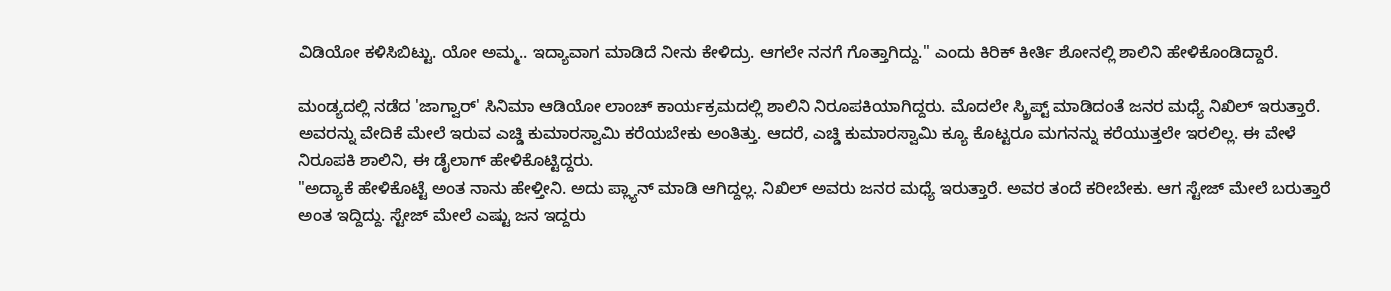ವಿಡಿಯೋ ಕಳಿಸಿಬಿಟ್ಟು. ಯೋ ಅಮ್ಮ.. ಇದ್ಯಾವಾಗ ಮಾಡಿದೆ ನೀನು ಕೇಳಿದ್ರು. ಆಗಲೇ ನನಗೆ ಗೊತ್ತಾಗಿದ್ದು." ಎಂದು ಕಿರಿಕ್ ಕೀರ್ತಿ ಶೋನಲ್ಲಿ ಶಾಲಿನಿ ಹೇಳಿಕೊಂಡಿದ್ದಾರೆ.

ಮಂಡ್ಯದಲ್ಲಿ ನಡೆದ 'ಜಾಗ್ವಾರ್' ಸಿನಿಮಾ ಆಡಿಯೋ ಲಾಂಚ್ ಕಾರ್ಯಕ್ರಮದಲ್ಲಿ ಶಾಲಿನಿ ನಿರೂಪಕಿಯಾಗಿದ್ದರು. ಮೊದಲೇ ಸ್ಕ್ರಿಪ್ಟ್ ಮಾಡಿದಂತೆ ಜನರ ಮಧ್ಯೆ ನಿಖಿಲ್ ಇರುತ್ತಾರೆ. ಅವರನ್ನು ವೇದಿಕೆ ಮೇಲೆ ಇರುವ ಎಚ್ಡಿ ಕುಮಾರಸ್ವಾಮಿ ಕರೆಯಬೇಕು ಅಂತಿತ್ತು. ಆದರೆ, ಎಚ್ಡಿ ಕುಮಾರಸ್ವಾಮಿ ಕ್ಯೂ ಕೊಟ್ಟರೂ ಮಗನನ್ನು ಕರೆಯುತ್ತಲೇ ಇರಲಿಲ್ಲ. ಈ ವೇಳೆ ನಿರೂಪಕಿ ಶಾಲಿನಿ, ಈ ಡೈಲಾಗ್ ಹೇಳಿಕೊಟ್ಟಿದ್ದರು.
"ಅದ್ಯಾಕೆ ಹೇಳಿಕೊಟ್ಟೆ ಅಂತ ನಾನು ಹೇಳ್ತೀನಿ. ಅದು ಪ್ಲ್ಯಾನ್ ಮಾಡಿ ಆಗಿದ್ದಲ್ಲ. ನಿಖಿಲ್ ಅವರು ಜನರ ಮಧ್ಯೆ ಇರುತ್ತಾರೆ. ಅವರ ತಂದೆ ಕರೀಬೇಕು. ಆಗ ಸ್ಟೇಜ್ ಮೇಲೆ ಬರುತ್ತಾರೆ ಅಂತ ಇದ್ದಿದ್ದು. ಸ್ಟೇಜ್ ಮೇಲೆ ಎಷ್ಟು ಜನ ಇದ್ದರು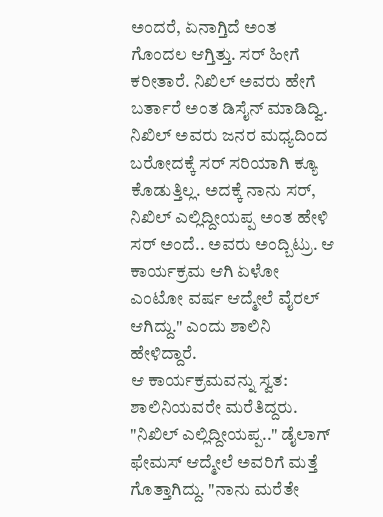ಅಂದರೆ, ಏನಾಗ್ತಿದೆ ಅಂತ ಗೊಂದಲ ಆಗ್ತಿತ್ತು. ಸರ್ ಹೀಗೆ ಕರೀತಾರೆ. ನಿಖಿಲ್ ಅವರು ಹೇಗೆ ಬರ್ತಾರೆ ಅಂತ ಡಿಸೈನ್ ಮಾಡಿದ್ವಿ. ನಿಖಿಲ್ ಅವರು ಜನರ ಮಧ್ಯದಿಂದ ಬರೋದಕ್ಕೆ ಸರ್ ಸರಿಯಾಗಿ ಕ್ಯೂ ಕೊಡುತ್ತಿಲ್ಲ. ಅದಕ್ಕೆ ನಾನು ಸರ್, ನಿಖಿಲ್ ಎಲ್ಲಿದ್ದೀಯಪ್ಪ ಅಂತ ಹೇಳಿ ಸರ್ ಅಂದೆ.. ಅವರು ಅಂದ್ಬಿಟ್ರು. ಆ ಕಾರ್ಯಕ್ರಮ ಆಗಿ ಏಳೋ ಎಂಟೋ ವರ್ಷ ಆದ್ಮೇಲೆ ವೈರಲ್ ಆಗಿದ್ದು." ಎಂದು ಶಾಲಿನಿ ಹೇಳಿದ್ದಾರೆ.
ಆ ಕಾರ್ಯಕ್ರಮವನ್ನು ಸ್ವತ: ಶಾಲಿನಿಯವರೇ ಮರೆತಿದ್ದರು. "ನಿಖಿಲ್ ಎಲ್ಲಿದ್ದೀಯಪ್ಪ.." ಡೈಲಾಗ್ ಫೇಮಸ್ ಆದ್ಮೇಲೆ ಅವರಿಗೆ ಮತ್ತೆ ಗೊತ್ತಾಗಿದ್ದು. "ನಾನು ಮರೆತೇ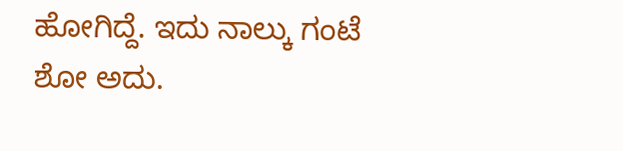ಹೋಗಿದ್ದೆ. ಇದು ನಾಲ್ಕು ಗಂಟೆ ಶೋ ಅದು.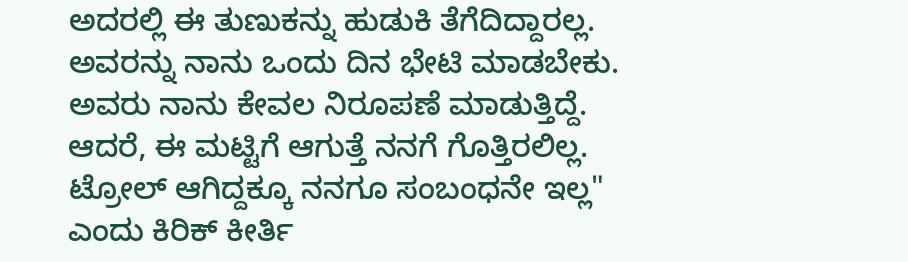ಅದರಲ್ಲಿ ಈ ತುಣುಕನ್ನು ಹುಡುಕಿ ತೆಗೆದಿದ್ದಾರಲ್ಲ. ಅವರನ್ನು ನಾನು ಒಂದು ದಿನ ಭೇಟಿ ಮಾಡಬೇಕು. ಅವರು ನಾನು ಕೇವಲ ನಿರೂಪಣೆ ಮಾಡುತ್ತಿದ್ದೆ. ಆದರೆ, ಈ ಮಟ್ಟಿಗೆ ಆಗುತ್ತೆ ನನಗೆ ಗೊತ್ತಿರಲಿಲ್ಲ. ಟ್ರೋಲ್ ಆಗಿದ್ದಕ್ಕೂ ನನಗೂ ಸಂಬಂಧನೇ ಇಲ್ಲ" ಎಂದು ಕಿರಿಕ್ ಕೀರ್ತಿ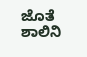ಜೊತೆ ಶಾಲಿನಿ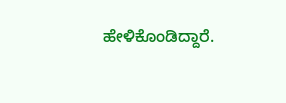ಹೇಳಿಕೊಂಡಿದ್ದಾರೆ.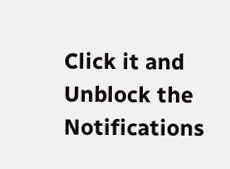Click it and Unblock the Notifications